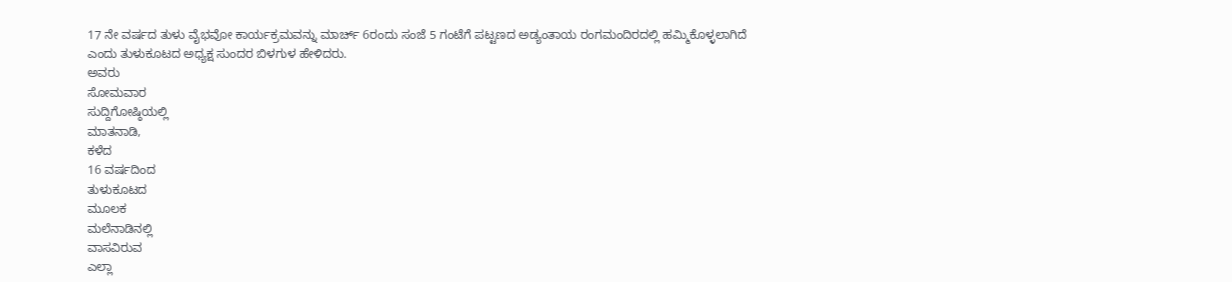17 ನೇ ವರ್ಷದ ತುಳು ವೈಭವೋ ಕಾರ್ಯಕ್ರಮವನ್ನು ಮಾರ್ಚ್ 6ರಂದು ಸಂಜೆ 5 ಗಂಟೆಗೆ ಪಟ್ಟಣದ ಅಡ್ಯಂತಾಯ ರಂಗಮಂದಿರದಲ್ಲಿ ಹಮ್ಮಿಕೊಳ್ಳಲಾಗಿದೆ ಎಂದು ತುಳುಕೂಟದ ಅಧ್ಯಕ್ಷ ಸುಂದರ ಬಿಳಗುಳ ಹೇಳಿದರು.
ಅವರು
ಸೋಮವಾರ
ಸುದ್ದಿಗೋಷ್ಠಿಯಲ್ಲಿ
ಮಾತನಾಡಿ,
ಕಳೆದ
16 ವರ್ಷದಿಂದ
ತುಳುಕೂಟದ
ಮೂಲಕ
ಮಲೆನಾಡಿನಲ್ಲಿ
ವಾಸವಿರುವ
ಎಲ್ಲಾ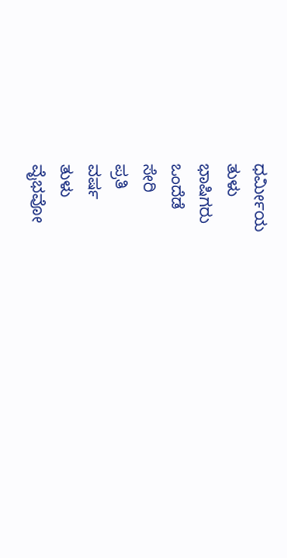ಧರ್ಮೀಯ
ತುಳು
ಭಾಷಿಗರು
ಒಂದೆಡೆ
ಸೇರಿ
ಪ್ರತಿ
ವರ್ಷ
ತುಳು
ವೈಭವೋ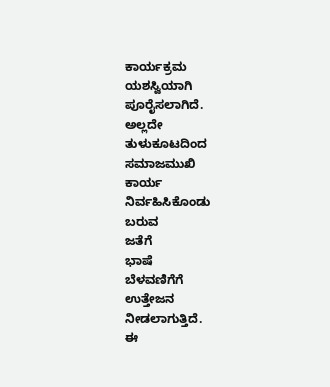ಕಾರ್ಯಕ್ರಮ
ಯಶಸ್ವಿಯಾಗಿ
ಪೂರೈಸಲಾಗಿದೆ.
ಅಲ್ಲದೇ
ತುಳುಕೂಟದಿಂದ
ಸಮಾಜಮುಖಿ
ಕಾರ್ಯ
ನಿರ್ವಹಿಸಿಕೊಂಡು
ಬರುವ
ಜತೆಗೆ
ಭಾಷೆ
ಬೆಳವಣಿಗೆಗೆ
ಉತ್ತೇಜನ
ನೀಡಲಾಗುತ್ತಿದೆ.
ಈ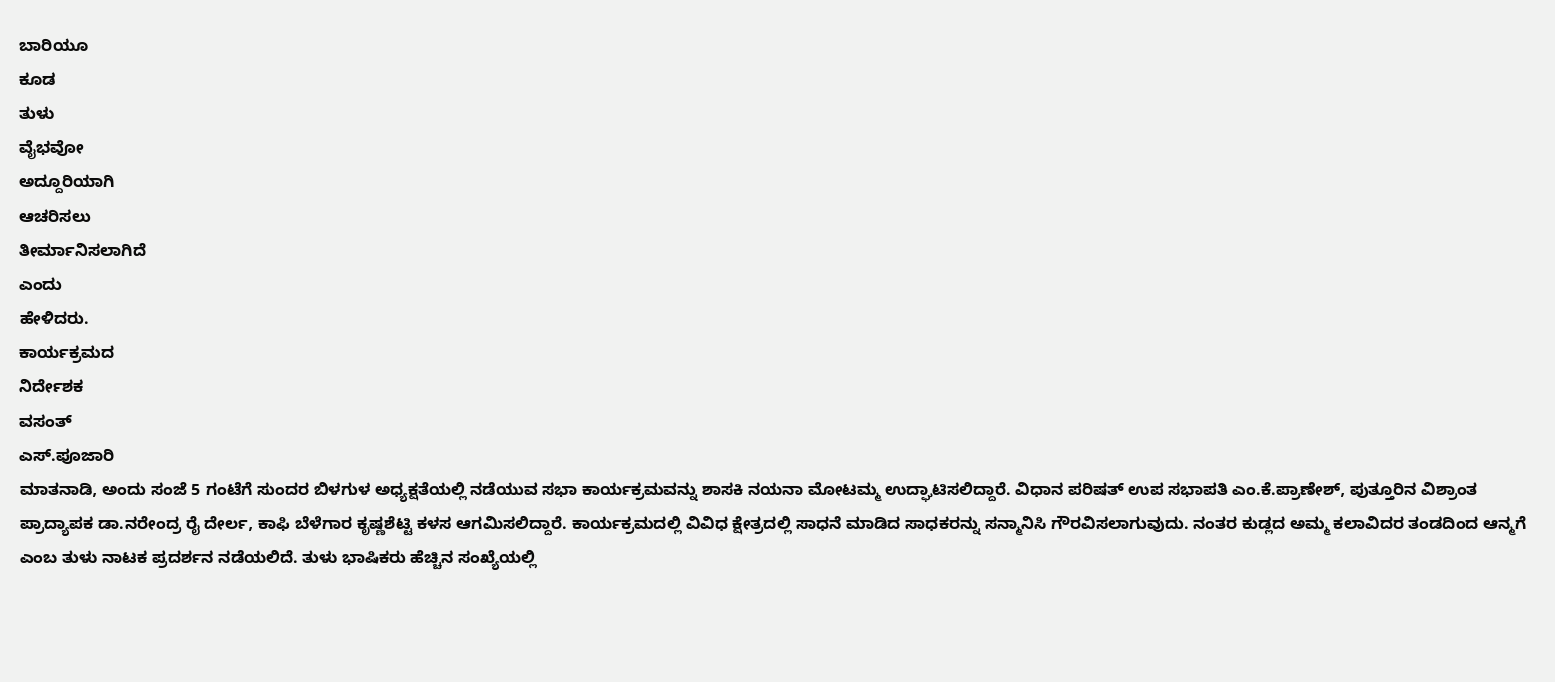ಬಾರಿಯೂ
ಕೂಡ
ತುಳು
ವೈಭವೋ
ಅದ್ದೂರಿಯಾಗಿ
ಆಚರಿಸಲು
ತೀರ್ಮಾನಿಸಲಾಗಿದೆ
ಎಂದು
ಹೇಳಿದರು.
ಕಾರ್ಯಕ್ರಮದ
ನಿರ್ದೇಶಕ
ವಸಂತ್
ಎಸ್.ಪೂಜಾರಿ
ಮಾತನಾಡಿ, ಅಂದು ಸಂಜೆ 5 ಗಂಟೆಗೆ ಸುಂದರ ಬಿಳಗುಳ ಅಧ್ಯಕ್ಷತೆಯಲ್ಲಿ ನಡೆಯುವ ಸಭಾ ಕಾರ್ಯಕ್ರಮವನ್ನು ಶಾಸಕಿ ನಯನಾ ಮೋಟಮ್ಮ ಉದ್ಘಾಟಿಸಲಿದ್ದಾರೆ. ವಿಧಾನ ಪರಿಷತ್ ಉಪ ಸಭಾಪತಿ ಎಂ.ಕೆ.ಪ್ರಾಣೇಶ್, ಪುತ್ತೂರಿನ ವಿಶ್ರಾಂತ ಪ್ರಾದ್ಯಾಪಕ ಡಾ.ನರೇಂದ್ರ ರೈ ದೇರ್ಲ, ಕಾಫಿ ಬೆಳೆಗಾರ ಕೃಷ್ಣಶೆಟ್ಟಿ ಕಳಸ ಆಗಮಿಸಲಿದ್ದಾರೆ. ಕಾರ್ಯಕ್ರಮದಲ್ಲಿ ವಿವಿಧ ಕ್ಷೇತ್ರದಲ್ಲಿ ಸಾಧನೆ ಮಾಡಿದ ಸಾಧಕರನ್ನು ಸನ್ಮಾನಿಸಿ ಗೌರವಿಸಲಾಗುವುದು. ನಂತರ ಕುಡ್ಲದ ಅಮ್ಮ ಕಲಾವಿದರ ತಂಡದಿಂದ ಆನ್ಮಗೆ ಎಂಬ ತುಳು ನಾಟಕ ಪ್ರದರ್ಶನ ನಡೆಯಲಿದೆ. ತುಳು ಭಾಷಿಕರು ಹೆಚ್ಚಿನ ಸಂಖ್ಯೆಯಲ್ಲಿ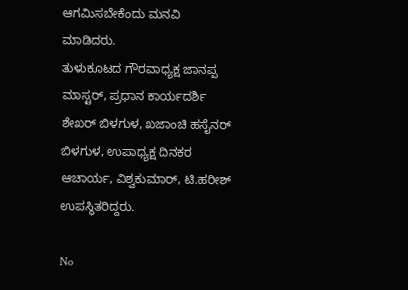ಆಗಮಿಸಬೇಕೆಂದು ಮನವಿ ಮಾಡಿದರು.
ತುಳುಕೂಟದ ಗೌರವಾಧ್ಯಕ್ಷ ಜಾನಪ್ಪ ಮಾಸ್ಟರ್, ಪ್ರಧಾನ ಕಾರ್ಯದರ್ಶಿ ಶೇಖರ್ ಬಿಳಗುಳ, ಖಜಾಂಚಿ ಹಸೈನರ್ ಬಿಳಗುಳ, ಉಪಾಧ್ಯಕ್ಷ ದಿನಕರ ಆಚಾರ್ಯ, ವಿಶ್ವಕುಮಾರ್, ಟಿ.ಹರೀಶ್ ಉಪಸ್ಥಿತರಿದ್ದರು.

No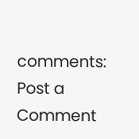comments:
Post a Comment